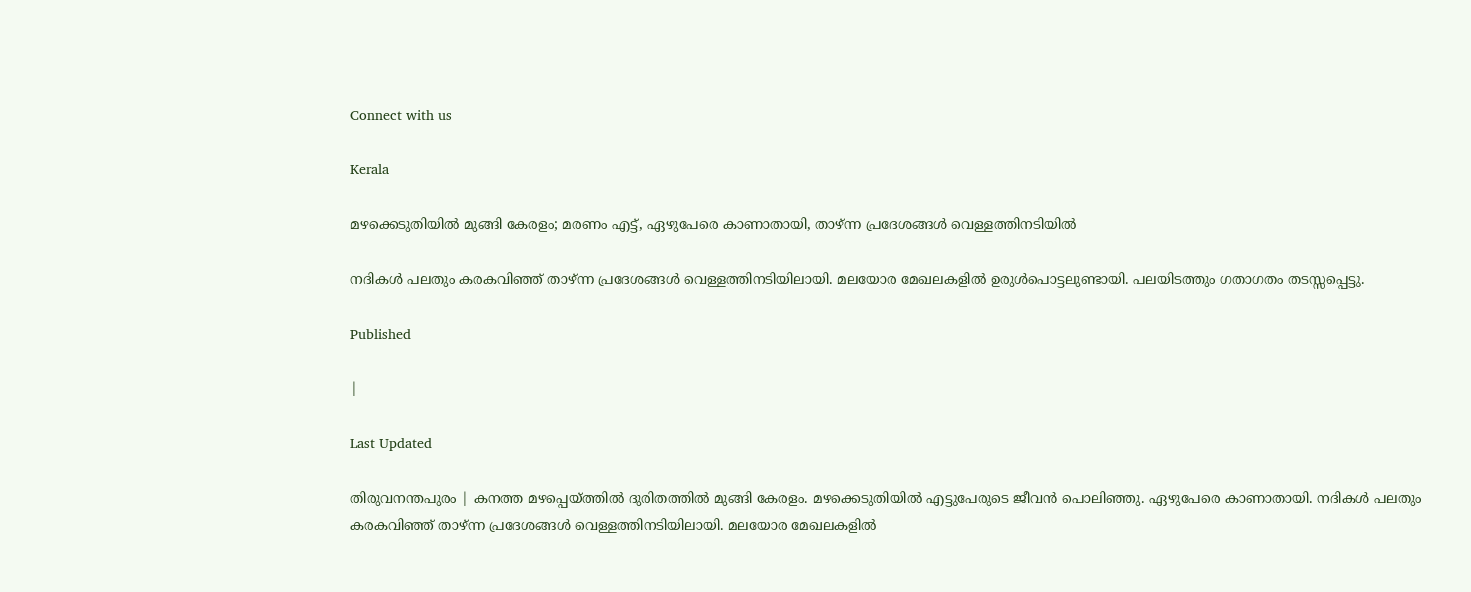Connect with us

Kerala

മഴക്കെടുതിയില്‍ മുങ്ങി കേരളം; മരണം എട്ട്, ഏഴുപേരെ കാണാതായി, താഴ്ന്ന പ്രദേശങ്ങള്‍ വെള്ളത്തിനടിയില്‍

നദികള്‍ പലതും കരകവിഞ്ഞ് താഴ്ന്ന പ്രദേശങ്ങള്‍ വെള്ളത്തിനടിയിലായി. മലയോര മേഖലകളില്‍ ഉരുള്‍പൊട്ടലുണ്ടായി. പലയിടത്തും ഗതാഗതം തടസ്സപ്പെട്ടു.

Published

|

Last Updated

തിരുവനന്തപുരം | കനത്ത മഴപ്പെയ്ത്തില്‍ ദുരിതത്തില്‍ മുങ്ങി കേരളം. മഴക്കെടുതിയില്‍ എട്ടുപേരുടെ ജീവന്‍ പൊലിഞ്ഞു. ഏഴുപേരെ കാണാതായി. നദികള്‍ പലതും കരകവിഞ്ഞ് താഴ്ന്ന പ്രദേശങ്ങള്‍ വെള്ളത്തിനടിയിലായി. മലയോര മേഖലകളില്‍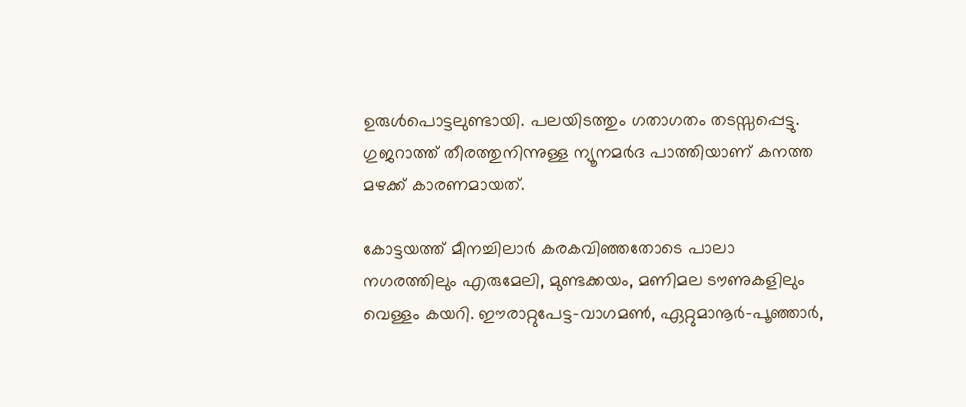ഉരുള്‍പൊട്ടലുണ്ടായി. പലയിടത്തും ഗതാഗതം തടസ്സപ്പെട്ടു. ഗുജറാത്ത് തീരത്തുനിന്നുള്ള ന്യൂനമര്‍ദ പാത്തിയാണ് കനത്ത മഴക്ക് കാരണമായത്.

കോട്ടയത്ത് മീനച്ചിലാര്‍ കരകവിഞ്ഞതോടെ പാലാ നഗരത്തിലും എരുമേലി, മുണ്ടക്കയം, മണിമല ടൗണുകളിലും വെള്ളം കയറി. ഈരാറ്റുപേട്ട-വാഗമണ്‍, ഏറ്റുമാനൂര്‍-പൂഞ്ഞാര്‍,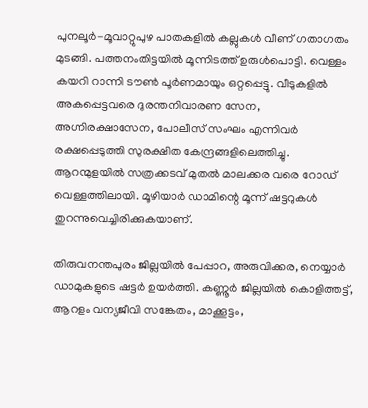പുനലൂര്‍-മൂവാറ്റുപുഴ പാതകളില്‍ കല്ലുകള്‍ വീണ് ഗതാഗതം മുടങ്ങി. പത്തനംതിട്ടയില്‍ മൂന്നിടത്ത് ഉരുള്‍പൊട്ടി. വെള്ളം കയറി റാന്നി ടൗണ്‍ പൂര്‍ണമായും ഒറ്റപ്പെട്ടു. വീടുകളില്‍ അകപ്പെട്ടവരെ ദുരന്തനിവാരണ സേന, അഗ്നിരക്ഷാസേന, പോലീസ് സംഘം എന്നിവര്‍ രക്ഷപ്പെടുത്തി സുരക്ഷിത കേന്ദ്രങ്ങളിലെത്തിച്ചു. ആറന്മുളയില്‍ സത്രക്കടവ് മുതല്‍ മാലക്കര വരെ റോഡ് വെള്ളത്തിലായി. മൂഴിയാര്‍ ഡാമിന്റെ മൂന്ന് ഷട്ടറുകള്‍ തുറന്നുവെച്ചിരിക്കുകയാണ്.

തിരുവനന്തപുരം ജില്ലയില്‍ പേപ്പാറ, അരുവിക്കര, നെയ്യാര്‍ ഡാമുകളുടെ ഷട്ടര്‍ ഉയര്‍ത്തി. കണ്ണൂര്‍ ജില്ലയില്‍ കൊളിത്തട്ട്, ആറളം വന്യജീവി സങ്കേതം, മാക്കൂട്ടം,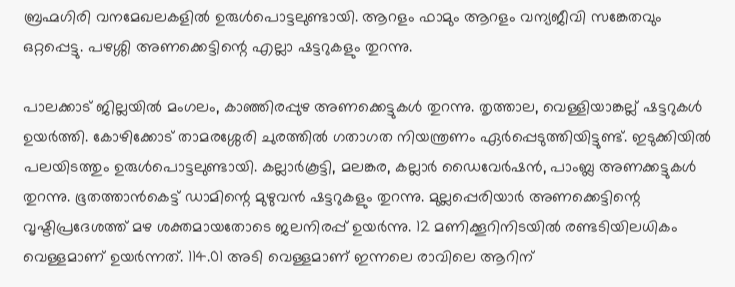ബ്രഹ്മഗിരി വനമേഖലകളില്‍ ഉരുള്‍പൊട്ടലുണ്ടായി. ആറളം ഫാമും ആറളം വന്യജീവി സങ്കേതവും ഒറ്റപ്പെട്ടു. പഴശ്ശി അണക്കെട്ടിന്റെ എല്ലാ ഷട്ടറുകളും തുറന്നു.

പാലക്കാട് ജില്ലയില്‍ മംഗലം, കാഞ്ഞിരപ്പുഴ അണക്കെട്ടുകള്‍ തുറന്നു. തൃത്താല, വെള്ളിയാങ്കല്ല് ഷട്ടറുകള്‍ ഉയര്‍ത്തി. കോഴിക്കോട് താമരശ്ശേരി ചുരത്തില്‍ ഗതാഗത നിയന്ത്രണം ഏര്‍പ്പെടുത്തിയിട്ടുണ്ട്. ഇടുക്കിയില്‍ പലയിടത്തും ഉരുള്‍പൊട്ടലുണ്ടായി. കല്ലാര്‍കൂട്ടി, മലങ്കര, കല്ലാര്‍ ഡൈവേര്‍ഷന്‍, പാംബ്ല അണക്കട്ടുകള്‍ തുറന്നു. ഭൂതത്താന്‍കെട്ട് ഡാമിന്റെ മുഴുവന്‍ ഷട്ടറുകളും തുറന്നു. മുല്ലപ്പെരിയാര്‍ അണക്കെട്ടിന്റെ വൃഷ്ടിപ്രദേശത്ത് മഴ ശക്തമായതോടെ ജലനിരപ്പ് ഉയര്‍ന്നു. 12 മണിക്കൂറിനിടയില്‍ രണ്ടടിയിലധികം വെള്ളമാണ് ഉയര്‍ന്നത്. 114.01 അടി വെള്ളമാണ് ഇന്നലെ രാവിലെ ആറിന്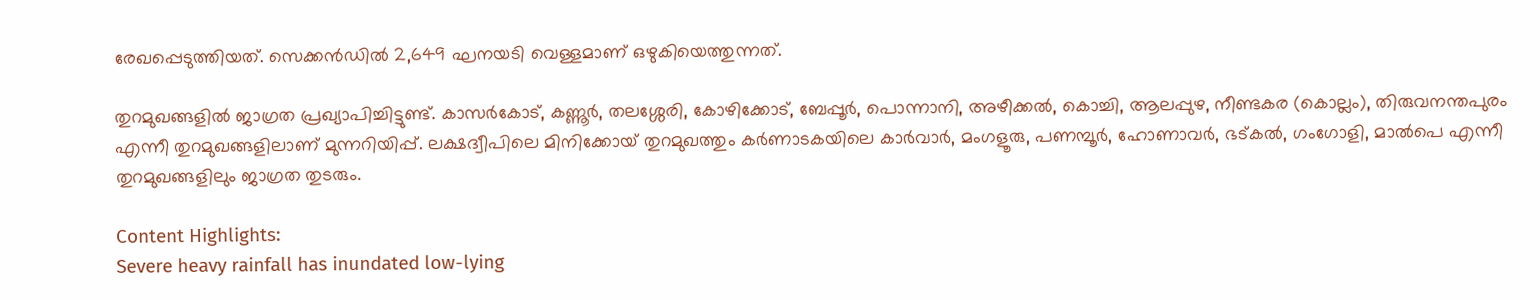രേഖപ്പെടുത്തിയത്. സെക്കന്‍ഡില്‍ 2,649 ഘനയടി വെള്ളമാണ് ഒഴുകിയെത്തുന്നത്.

തുറമുഖങ്ങളില്‍ ജാഗ്രത പ്രഖ്യാപിച്ചിട്ടുണ്ട്. കാസര്‍കോട്, കണ്ണൂര്‍, തലശ്ശേരി, കോഴിക്കോട്, ബേപ്പൂര്‍, പൊന്നാനി, അഴീക്കല്‍, കൊച്ചി, ആലപ്പുഴ, നീണ്ടകര (കൊല്ലം), തിരുവനന്തപുരം എന്നീ തുറമുഖങ്ങളിലാണ് മുന്നറിയിപ്പ്. ലക്ഷദ്വീപിലെ മിനിക്കോയ് തുറമുഖത്തും കര്‍ണാടകയിലെ കാര്‍വാര്‍, മംഗളൂരു, പണമ്പൂര്‍, ഹോണാവര്‍, ഭട്കല്‍, ഗംഗോളി, മാല്‍പെ എന്നീ തുറമുഖങ്ങളിലും ജാഗ്രത തുടരും.

Content Highlights:
Severe heavy rainfall has inundated low-lying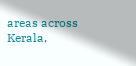areas across Kerala,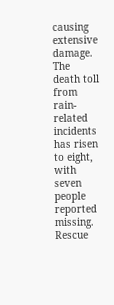causing extensive damage. The death toll from rain-related incidents has risen to eight, with seven people reported missing. Rescue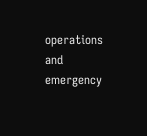operations and emergency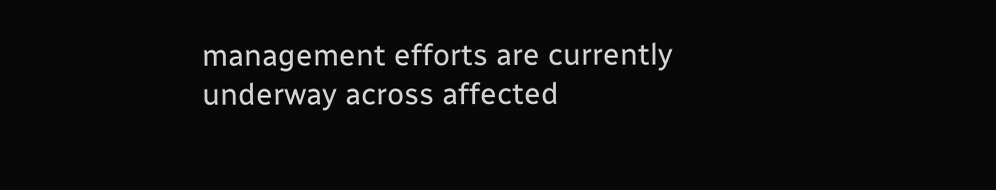management efforts are currently underway across affected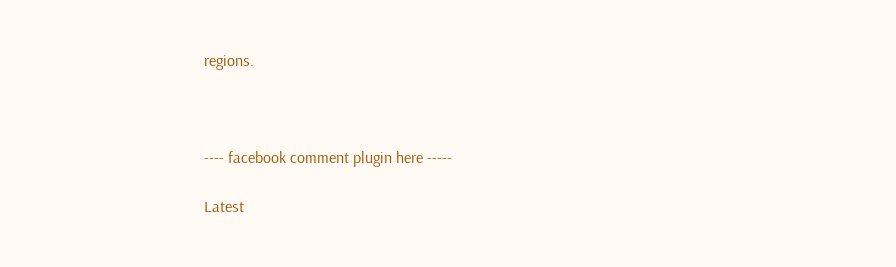regions.



---- facebook comment plugin here -----

Latest